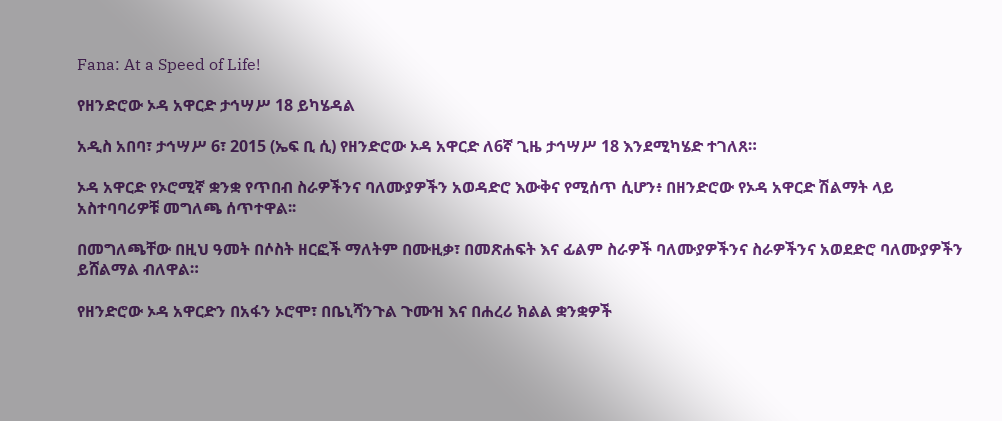Fana: At a Speed of Life!

የዘንድሮው ኦዳ አዋርድ ታኅሣሥ 18 ይካሄዳል

አዲስ አበባ፣ ታኅሣሥ 6፣ 2015 (ኤፍ ቢ ሲ) የዘንድሮው ኦዳ አዋርድ ለ6ኛ ጊዜ ታኅሣሥ 18 እንደሚካሄድ ተገለጸ።

ኦዳ አዋርድ የኦሮሚኛ ቋንቋ የጥበብ ስራዎችንና ባለሙያዎችን አወዳድሮ እውቅና የሚሰጥ ሲሆን፥ በዘንድሮው የኦዳ አዋርድ ሽልማት ላይ አስተባባሪዎቹ መግለጫ ሰጥተዋል፡፡

በመግለጫቸው በዚህ ዓመት በሶስት ዘርፎች ማለትም በሙዚቃ፣ በመጽሐፍት እና ፊልም ስራዎች ባለሙያዎችንና ስራዎችንና አወደድሮ ባለሙያዎችን ይሸልማል ብለዋል።

የዘንድሮው ኦዳ አዋርድን በአፋን ኦሮሞ፣ በቤኒሻንጉል ጉሙዝ እና በሐረሪ ክልል ቋንቋዎች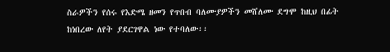ስራዎችን የሰሩ የእድሜ ዘመን የጥበብ ባለሙያዎችን መሸለሙ ደግሞ ከዚህ በፊት ከነበረው ለየት ያደርገዋል ነው የተባለው፡፡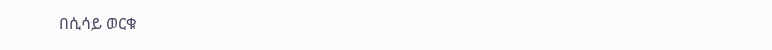በሲሳይ ወርቁ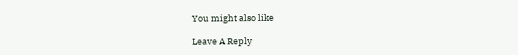You might also like

Leave A Reply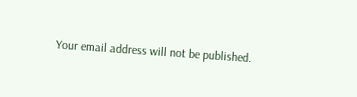Your email address will not be published.